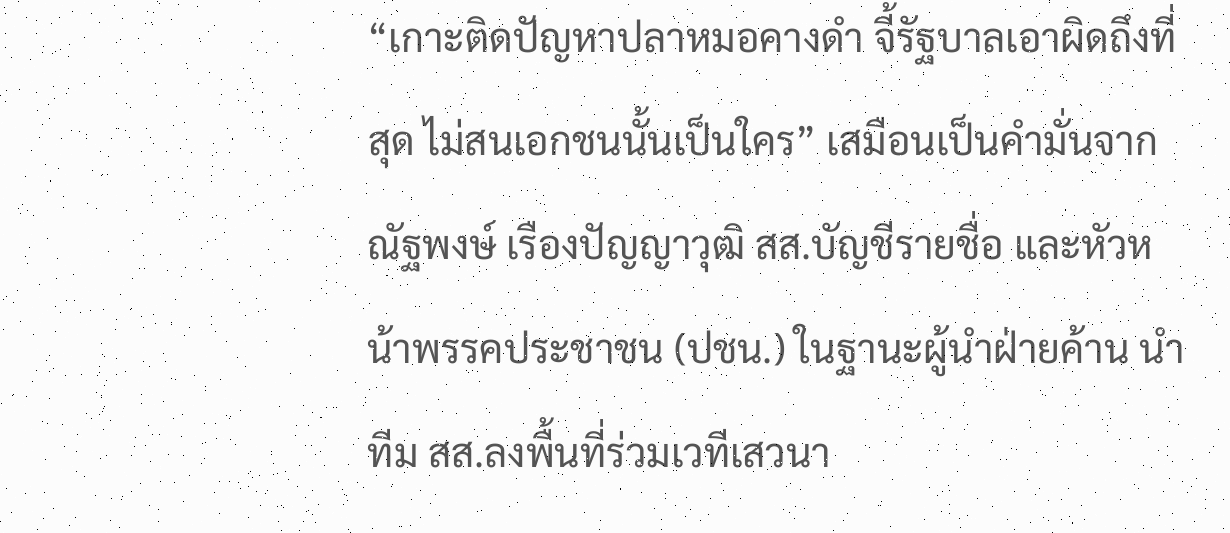“เกาะติดปัญหาปลาหมอคางดำ จี้รัฐบาลเอาผิดถึงที่สุด ไม่สนเอกชนนั้นเป็นใคร” เสมือนเป็นคำมั่นจากณัฐพงษ์ เรืองปัญญาวุฒิ สส.บัญชีรายชื่อ และหัวหน้าพรรคประชาชน (ปชน.) ในฐานะผู้นำฝ่ายค้าน นำทีม สส.ลงพื้นที่ร่วมเวทีเสวนา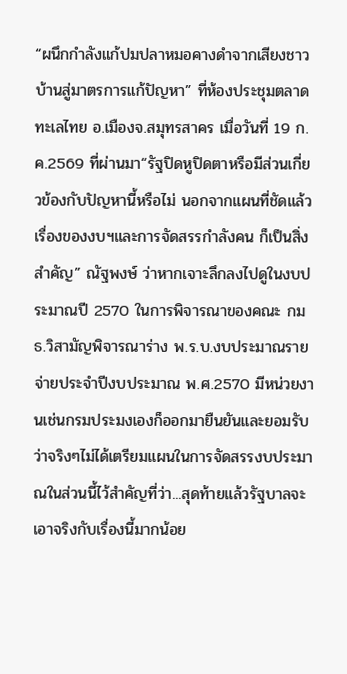“ผนึกกำลังแก้ปมปลาหมอคางดำจากเสียงชาวบ้านสู่มาตรการแก้ปัญหา” ที่ห้องประชุมตลาดทะเลไทย อ.เมืองจ.สมุทรสาคร เมื่อวันที่ 19 ก.ค.2569 ที่ผ่านมา“รัฐปิดหูปิดตาหรือมีส่วนเกี่ยวข้องกับปัญหานี้หรือไม่ นอกจากแผนที่ชัดแล้ว เรื่องของงบฯและการจัดสรรกำลังคน ก็เป็นสิ่งสำคัญ” ณัฐพงษ์ ว่าหากเจาะลึกลงไปดูในงบประมาณปี 2570 ในการพิจารณาของคณะ กมธ.วิสามัญพิจารณาร่าง พ.ร.บ.งบประมาณรายจ่ายประจำปีงบประมาณ พ.ศ.2570 มีหน่วยงานเช่นกรมประมงเองก็ออกมายืนยันและยอมรับว่าจริงๆไม่ได้เตรียมแผนในการจัดสรรงบประมาณในส่วนนี้ไว้สำคัญที่ว่า...สุดท้ายแล้วรัฐบาลจะเอาจริงกับเรื่องนี้มากน้อย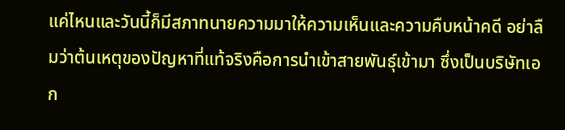แค่ไหนและวันนี้ก็มีสภาทนายความมาให้ความเห็นและความคืบหน้าคดี อย่าลืมว่าต้นเหตุของปัญหาที่แท้จริงคือการนำเข้าสายพันธุ์เข้ามา ซึ่งเป็นบริษัทเอก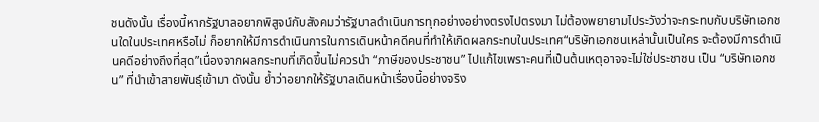ชนดังนั้น เรื่องนี้หากรัฐบาลอยากพิสูจน์กับสังคมว่ารัฐบาลดำเนินการทุกอย่างอย่างตรงไปตรงมา ไม่ต้องพยายามไประวังว่าจะกระทบกับบริษัทเอกชนใดในประเทศหรือไม่ ก็อยากให้มีการดำเนินการในการเดินหน้าคดีคนที่ทำให้เกิดผลกระทบในประเทศ“บริษัทเอกชนเหล่านั้นเป็นใคร จะต้องมีการดำเนินคดีอย่างถึงที่สุด”เนื่องจากผลกระทบที่เกิดขึ้นไม่ควรนำ “ภาษีของประชาชน” ไปแก้ไขเพราะคนที่เป็นต้นเหตุอาจจะไม่ใช่ประชาชน เป็น “บริษัทเอกชน” ที่นำเข้าสายพันธุ์เข้ามา ดังนั้น ย้ำว่าอยากให้รัฐบาลเดินหน้าเรื่องนี้อย่างจริง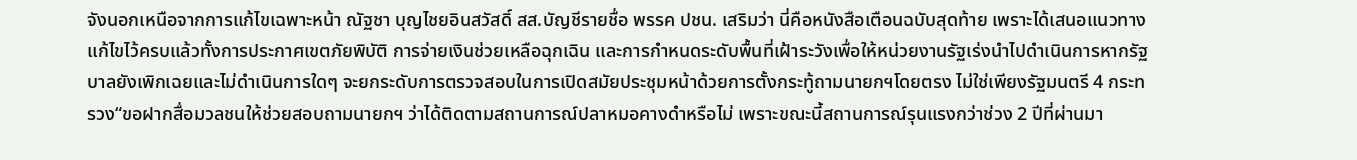จังนอกเหนือจากการแก้ไขเฉพาะหน้า ณัฐชา บุญไชยอินสวัสดิ์ สส.บัญชีรายชื่อ พรรค ปชน. เสริมว่า นี่คือหนังสือเตือนฉบับสุดท้าย เพราะได้เสนอแนวทางแก้ไขไว้ครบแล้วทั้งการประกาศเขตภัยพิบัติ การจ่ายเงินช่วยเหลือฉุกเฉิน และการกำหนดระดับพื้นที่เฝ้าระวังเพื่อให้หน่วยงานรัฐเร่งนำไปดำเนินการหากรัฐบาลยังเพิกเฉยและไม่ดำเนินการใดๆ จะยกระดับการตรวจสอบในการเปิดสมัยประชุมหน้าด้วยการตั้งกระทู้ถามนายกฯโดยตรง ไม่ใช่เพียงรัฐมนตรี 4 กระทรวง“ขอฝากสื่อมวลชนให้ช่วยสอบถามนายกฯ ว่าได้ติดตามสถานการณ์ปลาหมอคางดำหรือไม่ เพราะขณะนี้สถานการณ์รุนแรงกว่าช่วง 2 ปีที่ผ่านมา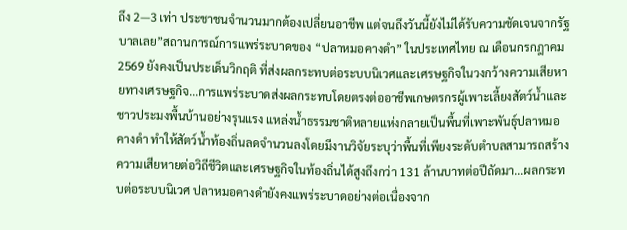ถึง 2—3 เท่า ประชาชนจำนวนมากต้องเปลี่ยนอาชีพ แต่จนถึงวันนี้ยังไม่ได้รับความชัดเจนจากรัฐบาลเลย”สถานการณ์การแพร่ระบาดของ “ปลาหมอคางดำ” ในประเทศไทย ณ เดือนกรกฎาคม 2569 ยังคงเป็นประเด็นวิกฤติ ที่ส่งผลกระทบต่อระบบนิเวศและเศรษฐกิจในวงกว้างความเสียหายทางเศรษฐกิจ...การแพร่ระบาดส่งผลกระทบโดยตรงต่ออาชีพเกษตรกรผู้เพาะเลี้ยงสัตว์น้ำและชาวประมงพื้นบ้านอย่างรุนแรง แหล่งน้ำธรรมชาติหลายแห่งกลายเป็นพื้นที่เพาะพันธุ์ปลาหมอคางดำ ทำให้สัตว์น้ำท้องถิ่นลดจำนวนลงโดยมีงานวิจัยระบุว่าพื้นที่เพียงระดับตำบลสามารถสร้างความเสียหายต่อวิถีชีวิตและเศรษฐกิจในท้องถิ่นได้สูงถึงกว่า 131 ล้านบาทต่อปีถัดมา...ผลกระทบต่อระบบนิเวศ ปลาหมอคางดำยังคงแพร่ระบาดอย่างต่อเนื่องจาก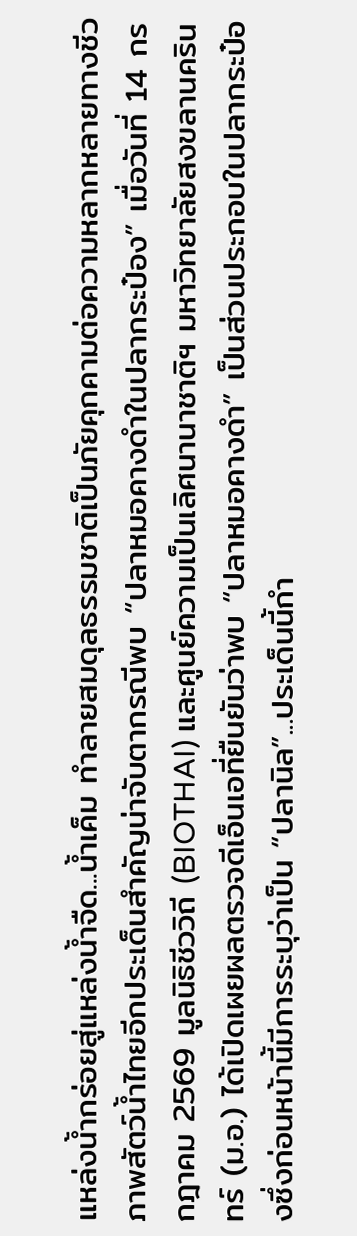แหล่งน้ำกร่อยสู่แหล่งน้ำจืด...น้ำเค็ม ทำลายสมดุลธรรมชาติเป็นภัยคุกคามต่อความหลากหลายทางชีวภาพสัตว์น้ำไทยอีกประเด็นสำคัญน่าจับตากรณีพบ “ปลาหมอคางดำในปลากระป๋อง” เมื่อวันที่ 14 กรกฎาคม 2569 มูลนิธิชีววิถี (BIOTHAI) และศูนย์ความเป็นเลิศนานาชาติฯ มหาวิทยาลัยสงขลานครินทร์ (ม.อ.) ได้เปิดเผยผลตรวจดีเอ็นเอที่ยืนยันว่าพบ “ปลาหมอคางดำ” เป็นส่วนประกอบในปลากระป๋องซึ่งก่อนหน้านี้มีการระบุว่าเป็น “ปลานิล”...ประเด็นนี้กำ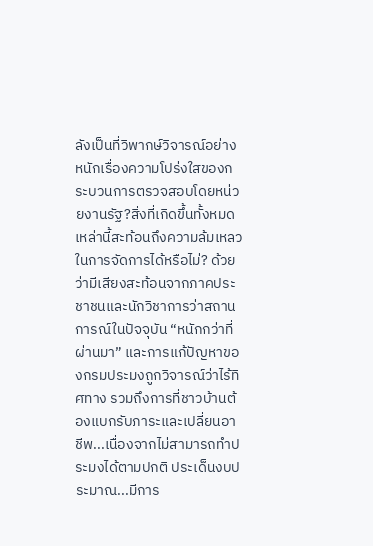ลังเป็นที่วิพากษ์วิจารณ์อย่างหนักเรื่องความโปร่งใสของกระบวนการตรวจสอบโดยหน่วยงานรัฐ?สิ่งที่เกิดขึ้นทั้งหมดเหล่านี้สะท้อนถึงความล้มเหลวในการจัดการได้หรือไม่? ด้วยว่ามีเสียงสะท้อนจากภาคประชาชนและนักวิชาการว่าสถานการณ์ในปัจจุบัน “หนักกว่าที่ผ่านมา” และการแก้ปัญหาของกรมประมงถูกวิจารณ์ว่าไร้ทิศทาง รวมถึงการที่ชาวบ้านต้องแบกรับภาระและเปลี่ยนอาชีพ...เนื่องจากไม่สามารถทำประมงได้ตามปกติ ประเด็นงบประมาณ...มีการ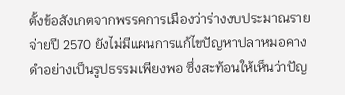ตั้งข้อสังเกตจากพรรคการเมืองว่าร่างงบประมาณรายจ่ายปี 2570 ยังไม่มีแผนการแก้ไขปัญหาปลาหมอคางดำอย่างเป็นรูปธรรมเพียงพอ ซึ่งสะท้อนให้เห็นว่าปัญ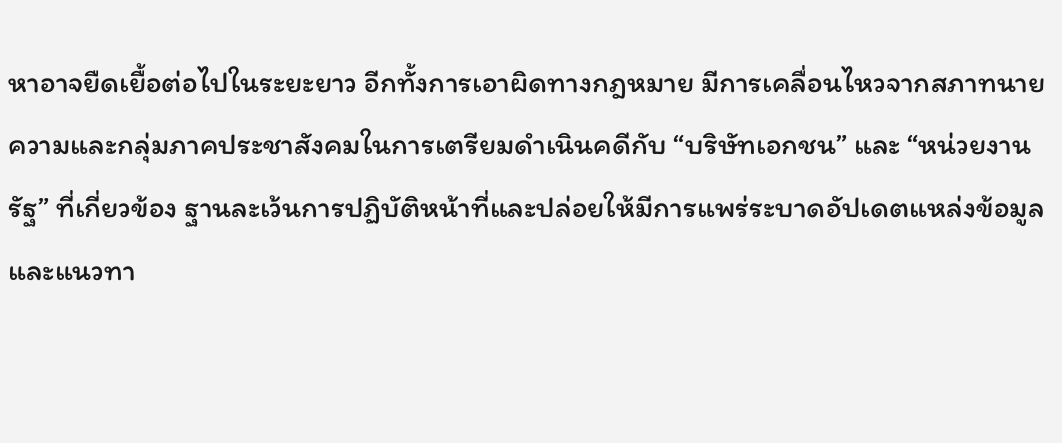หาอาจยืดเยื้อต่อไปในระยะยาว อีกทั้งการเอาผิดทางกฎหมาย มีการเคลื่อนไหวจากสภาทนายความและกลุ่มภาคประชาสังคมในการเตรียมดำเนินคดีกับ “บริษัทเอกชน” และ “หน่วยงานรัฐ” ที่เกี่ยวข้อง ฐานละเว้นการปฏิบัติหน้าที่และปล่อยให้มีการแพร่ระบาดอัปเดตแหล่งข้อมูลและแนวทา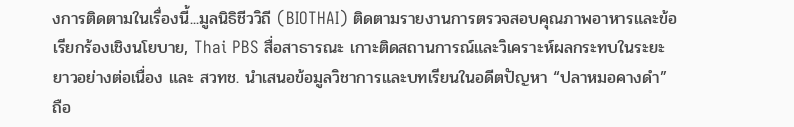งการติดตามในเรื่องนี้...มูลนิธิชีววิถี (BIOTHAI) ติดตามรายงานการตรวจสอบคุณภาพอาหารและข้อเรียกร้องเชิงนโยบาย, Thai PBS สื่อสาธารณะ เกาะติดสถานการณ์และวิเคราะห์ผลกระทบในระยะยาวอย่างต่อเนื่อง และ สวทช. นำเสนอข้อมูลวิชาการและบทเรียนในอดีตปัญหา “ปลาหมอคางดำ” ถือ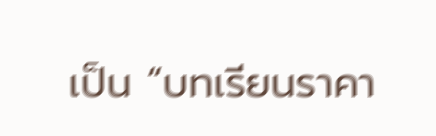เป็น “บทเรียนราคา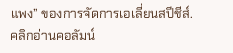แพง” ของการจัดการเอเลี่ยนสปีชีส์.คลิกอ่านคอลัมน์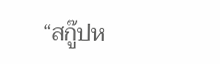“สกู๊ปห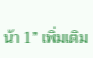น้า 1” เพิ่มเติม